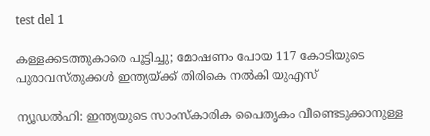test del 1

കള്ളക്കടത്തുകാരെ പൂട്ടിച്ചു; മോഷണം പോയ 117 കോടിയുടെ പുരാവസ്തുക്കൾ ഇന്ത്യയ്‌ക്ക് തിരികെ നൽകി യുഎസ്

ന്യൂഡൽഹി: ഇന്ത്യയുടെ സാംസ്‌കാരിക പൈതൃകം വീണ്ടെടുക്കാനുള്ള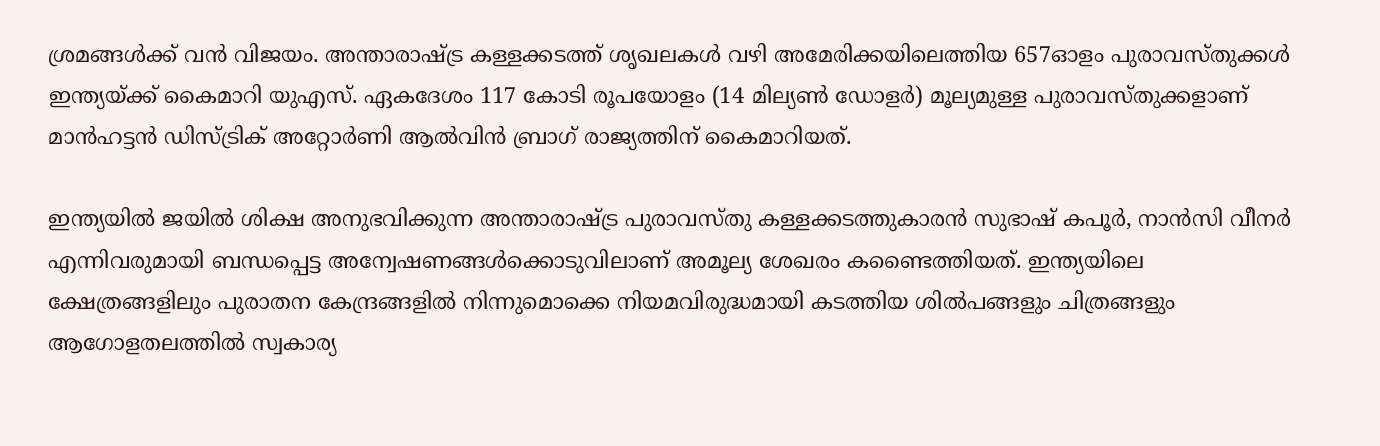ശ്രമങ്ങൾക്ക് വൻ വിജയം. അന്താരാഷ്ട്ര കള്ളക്കടത്ത് ശൃഖലകൾ വഴി അമേരിക്കയിലെത്തിയ 657ഓളം പുരാവസ്തുക്കൾ ഇന്ത്യയ്ക്ക് കൈമാറി യുഎസ്. ഏകദേശം 117 കോടി രൂപയോളം (14 മില്യൺ ഡോളർ) മൂല്യമുള്ള പുരാവസ്തുക്കളാണ് മാൻഹട്ടൻ ഡിസ്ട്രിക് അറ്റോർണി ആൽവിൻ ബ്രാഗ് രാജ്യത്തിന് കൈമാറിയത്.

ഇന്ത്യയിൽ ജയിൽ ശിക്ഷ അനുഭവിക്കുന്ന അന്താരാഷ്ട്ര പുരാവസ്തു കള്ളക്കടത്തുകാരൻ സുഭാഷ് കപൂർ, നാൻസി വീനർ എന്നിവരുമായി ബന്ധപ്പെട്ട അന്വേഷണങ്ങൾക്കൊടുവിലാണ് അമൂല്യ ശേഖരം കണ്ടൈത്തിയത്. ഇന്ത്യയിലെ ക്ഷേത്രങ്ങളിലും പുരാതന കേന്ദ്രങ്ങളിൽ നിന്നുമൊക്കെ നിയമവിരുദ്ധമായി കടത്തിയ ശിൽപങ്ങളും ചിത്രങ്ങളും ആഗോളതലത്തിൽ സ്വകാര്യ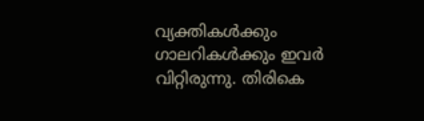വ്യക്തികൾക്കും ഗാലറികൾക്കും ഇവർ വിറ്റിരുന്നു. തിരികെ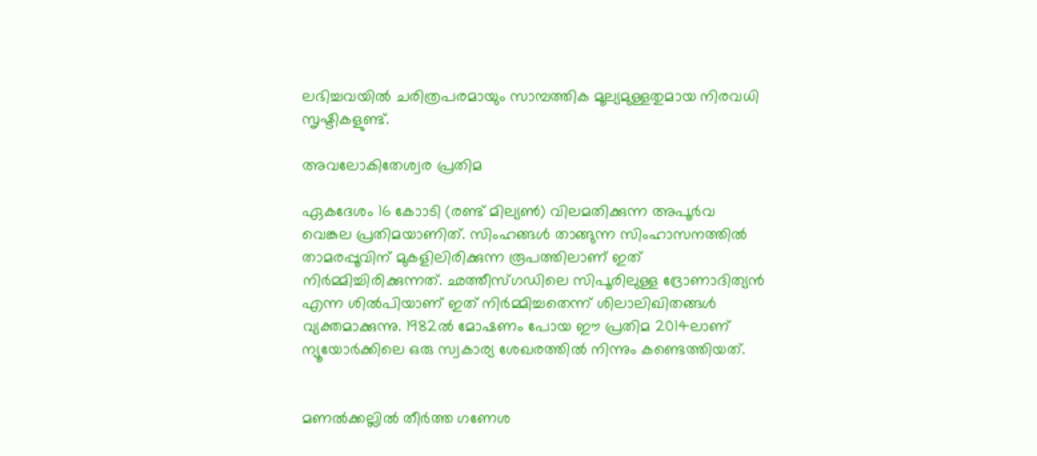ലഭിച്ചവയിൽ ചരിത്രപരമായും സാമ്പത്തിക മൂല്യമുള്ളതുമായ നിരവധി സൃഷ്ടികളുണ്ട്.

അവലോകിതേശ്വര പ്രതിമ

ഏകദേശം 16 കോാടി (രണ്ട് മില്യൺ) വിലമതിക്കുന്ന അപൂർവ വെങ്കല പ്രതിമയാണിത്. സിംഹങ്ങൾ താങ്ങുന്ന സിംഹാസനത്തിൽ താമരപ്പൂവിന് മുകളിലിരിക്കുന്ന രൂപത്തിലാണ് ഇത് നിർമ്മിച്ചിരിക്കുന്നത്. ഛത്തീസ്‌ഗഡിലെ സിപൂരിലുള്ള ദ്രോണാദിത്യൻ എന്ന ശിൽപിയാണ് ഇത് നിർമ്മിച്ചതെന്ന് ശിലാലിഖിതങ്ങൾ വ്യക്തമാക്കുന്നു. 1982ൽ മോഷണം പോയ ഈ പ്രതിമ 2014ലാണ് ന്യൂയോർക്കിലെ ഒരു സ്വകാര്യ ശേഖരത്തിൽ നിന്നും കണ്ടെത്തിയത്.


മണൽക്കല്ലിൽ തീർത്ത ഗണേശ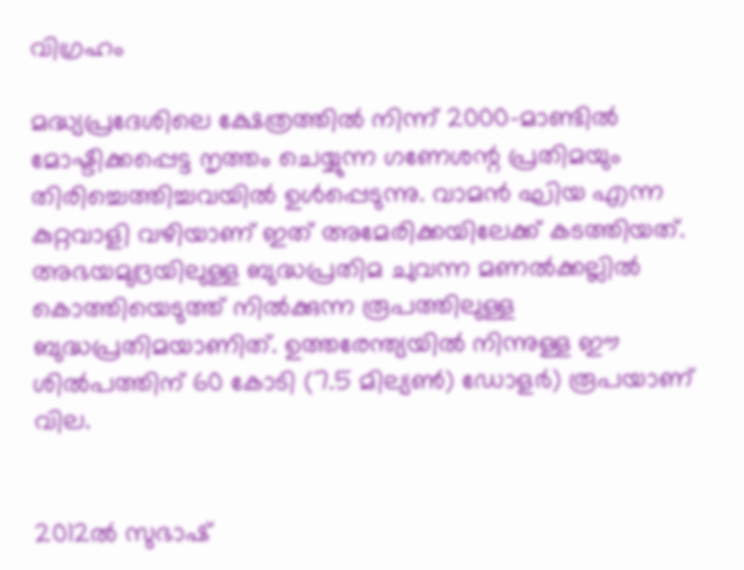വിഗ്രഹം

മദ്ധ്യപ്രദേശിലെ ക്ഷേത്രത്തിൽ നിന്ന് 2000-മാണ്ടിൽ മോഷ്ടിക്കപ്പെട്ട നൃത്തം ചെയ്യുന്ന ഗണേശന്റ പ്രതിമയും തിരിച്ചെത്തിച്ചവയിൽ ഉൾപ്പെടുന്നു. വാമൻ ഘിയ എന്ന കുറ്റവാളി വഴിയാണ് ഇത് അമേരിക്കയിലേക്ക് കടത്തിയത്. അഭയമുദ്രയിലുള്ള ബുദ്ധപ്രതിമ ചുവന്ന മണൽക്കല്ലിൽ കൊത്തിയെടുത്ത് നിൽക്കുന്ന രൂപത്തിലുള്ള ബുദ്ധപ്രതിമയാണിത്. ഉത്തരേന്ത്യയിൽ നിന്നുള്ള ഈ ശിൽപത്തിന് 60 കോടി (7.5 മില്യൺ) ഡോളർ) രൂപയാണ് വില.


2012ൽ സുഭാഷ്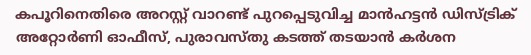കപൂറിനെതിരെ അറസ്റ്റ് വാറണ്ട് പുറപ്പെടുവിച്ച മാൻഹട്ടൻ ഡിസ്‌ട്രിക് അറ്റോർണി ഓഫീസ്, പുരാവസ്തു കടത്ത് തടയാൻ കർശന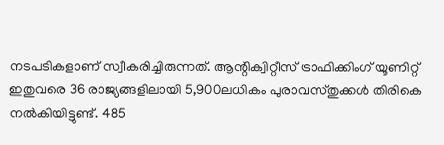നടപടികളാണ് സ്വീകരിച്ചിരുന്നത്. ആന്റിക്വിറ്റീസ് ട്രാഫിക്കിംഗ് യൂണിറ്റ് ഇതുവരെ 36 രാജ്യങ്ങളിലായി 5,900ലധികം പുരാവസ്തുക്കൾ തിരികെ നൽകിയിട്ടുണ്ട്. 485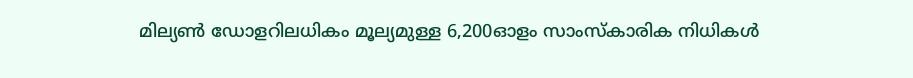മില്യൺ ഡോളറിലധികം മൂല്യമുള്ള 6,200ഓളം സാംസ്‌കാരിക നിധികൾ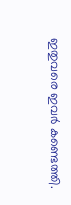ഇതുവരെ ഇവർ കണ്ടെത്തി.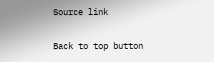Source link

Back to top button